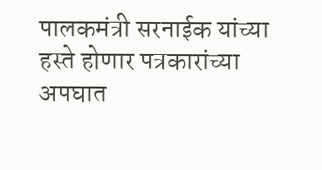पालकमंत्री सरनाईक यांच्या हस्ते होणार पत्रकारांच्या अपघात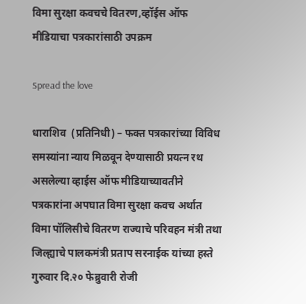विमा सुरक्षा कवचचे वितरण,व्हॉईस ऑफ मीडियाचा पत्रकारांसाठी उपक्रम

Spread the love

धाराशिव  (प्रतिनिधी) – फक्त पत्रकारांच्या विविध समस्यांना न्याय मिळवून देण्यासाठी प्रयत्न रथ असलेल्या व्हाईस ऑफ मीडियाच्यावतीने पत्रकारांना अपघात विमा सुरक्षा कवच अर्थात विमा पॉलिसीचे वितरण राज्याचे परिवहन मंत्री तथा जिल्ह्याचे पालकमंत्री प्रताप सरनाईक यांच्या हस्ते गुरुवार दि.२० फेब्रुवारी रोजी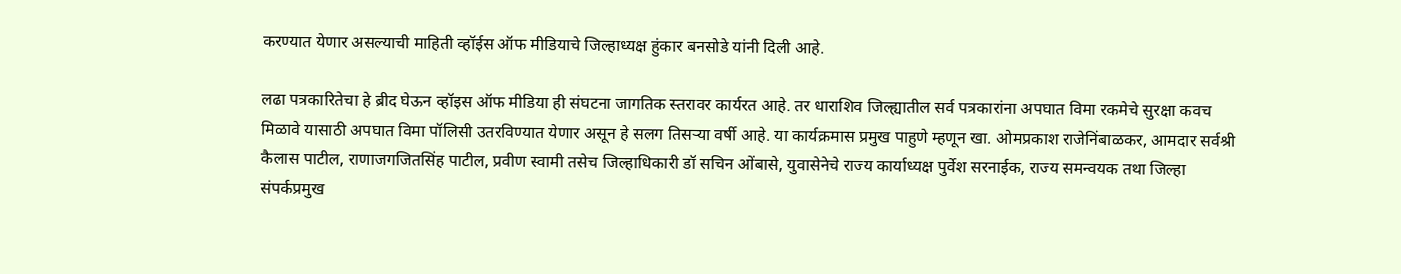करण्यात येणार असल्याची माहिती व्हॉईस ऑफ मीडियाचे जिल्हाध्यक्ष हुंकार बनसोडे यांनी दिली आहे.

लढा पत्रकारितेचा हे ब्रीद घेऊन व्हॉइस ऑफ मीडिया ही संघटना जागतिक स्तरावर कार्यरत आहे. तर धाराशिव जिल्ह्यातील सर्व पत्रकारांना अपघात विमा रकमेचे सुरक्षा कवच मिळावे यासाठी अपघात विमा पॉलिसी उतरविण्यात येणार असून हे सलग तिसऱ्या वर्षी आहे. या कार्यक्रमास प्रमुख पाहुणे म्हणून खा. ओमप्रकाश राजेनिंबाळकर, आमदार सर्वश्री कैलास पाटील, राणाजगजितसिंह पाटील, प्रवीण स्वामी तसेच जिल्हाधिकारी डॉ सचिन ओंबासे, युवासेनेचे राज्य कार्याध्यक्ष पुर्वेश सरनाईक, राज्य समन्वयक तथा जिल्हा संपर्कप्रमुख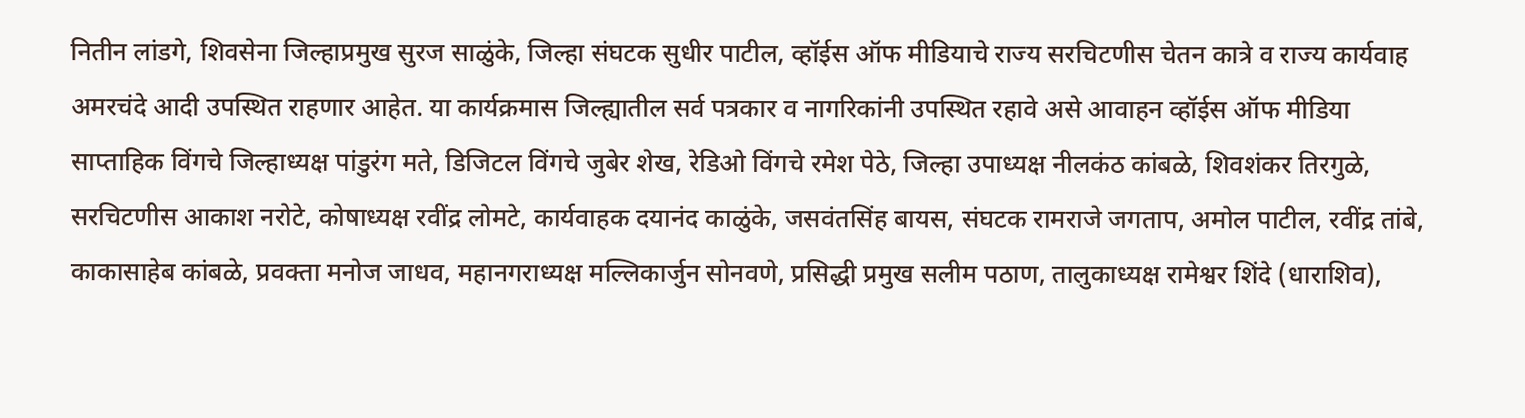नितीन लांडगे, शिवसेना जिल्हाप्रमुख सुरज साळुंके, जिल्हा संघटक सुधीर पाटील, व्हॉईस ऑफ मीडियाचे राज्य सरचिटणीस चेतन कात्रे व राज्य कार्यवाह अमरचंदे आदी उपस्थित राहणार आहेत. या कार्यक्रमास जिल्ह्यातील सर्व पत्रकार व नागरिकांनी उपस्थित रहावे असे आवाहन व्हॉईस ऑफ मीडिया साप्ताहिक विंगचे जिल्हाध्यक्ष पांडुरंग मते, डिजिटल विंगचे जुबेर शेख, रेडिओ विंगचे रमेश पेठे, जिल्हा उपाध्यक्ष नीलकंठ कांबळे, शिवशंकर तिरगुळे, सरचिटणीस आकाश नरोटे, कोषाध्यक्ष रवींद्र लोमटे, कार्यवाहक दयानंद काळुंके, जसवंतसिंह बायस, संघटक रामराजे जगताप, अमोल पाटील, रवींद्र तांबे, काकासाहेब कांबळे, प्रवक्ता मनोज जाधव, महानगराध्यक्ष मल्लिकार्जुन सोनवणे, प्रसिद्धी प्रमुख सलीम पठाण, तालुकाध्यक्ष रामेश्वर शिंदे (धाराशिव),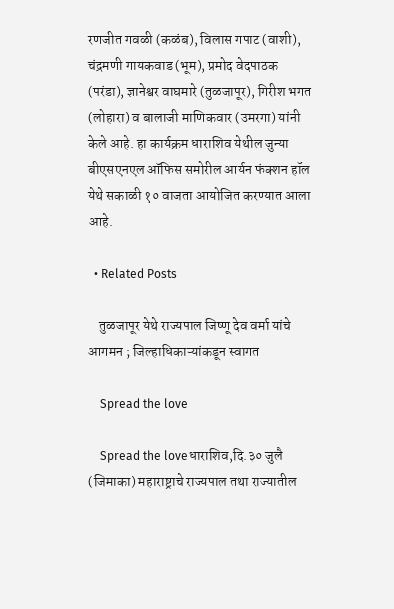रणजीत गवळी (कळंब), विलास गपाट (वाशी), चंद्रमणी गायकवाड (भूम), प्रमोद वेदपाठक (परंडा), ज्ञानेश्वर वाघमारे (तुळजापूर), गिरीश भगत (लोहारा) व बालाजी माणिकवार (उमरगा) यांनी केले आहे. हा कार्यक्रम धाराशिव येथील जुन्या बीएसएनएल ऑफिस समोरील आर्यन फंक्शन हॉल येथे सकाळी १० वाजता आयोजित करण्यात आला आहे.

  • Related Posts

    तुळजापूर येथे राज्यपाल जिष्णू देव वर्मा यांचे आगमन ; जिल्हाधिकाऱ्यांकडून स्वागत

    Spread the love

    Spread the loveधाराशिव,दि.३० जुलै (जिमाका) महाराष्ट्राचे राज्यपाल तथा राज्यातील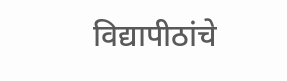विद्यापीठांचे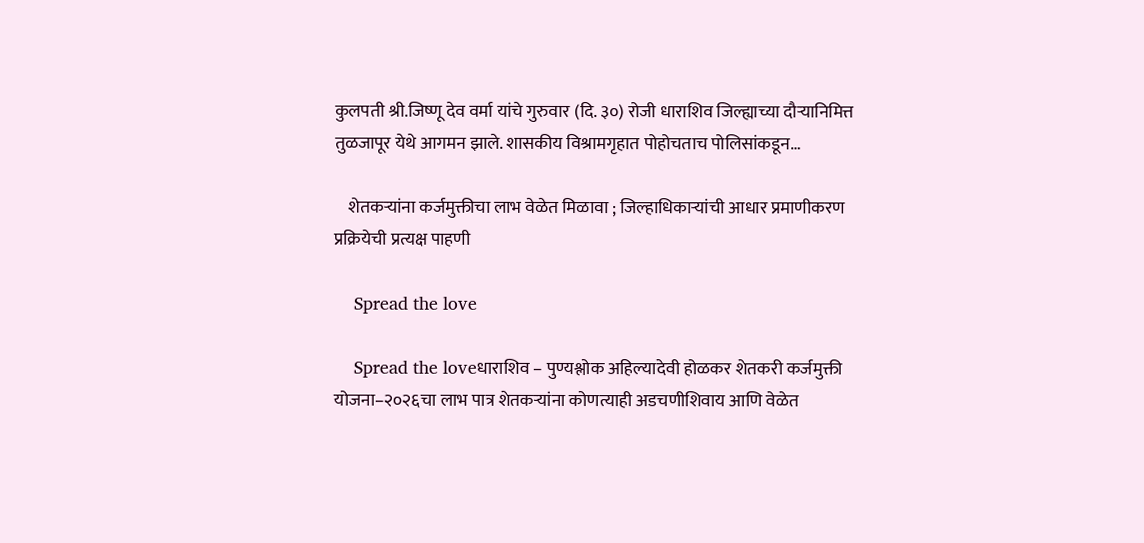कुलपती श्री.जिष्णू देव वर्मा यांचे गुरुवार (दि. ३०) रोजी धाराशिव जिल्ह्याच्या दौऱ्यानिमित्त तुळजापूर येथे आगमन झाले. शासकीय विश्रामगृहात पोहोचताच पोलिसांकडून…

    शेतकऱ्यांना कर्जमुक्तीचा लाभ वेळेत मिळावा ; जिल्हाधिकाऱ्यांची आधार प्रमाणीकरण प्रक्रियेची प्रत्यक्ष पाहणी

    Spread the love

    Spread the loveधाराशिव – पुण्यश्लोक अहिल्यादेवी होळकर शेतकरी कर्जमुक्ती योजना–२०२६चा लाभ पात्र शेतकऱ्यांना कोणत्याही अडचणीशिवाय आणि वेळेत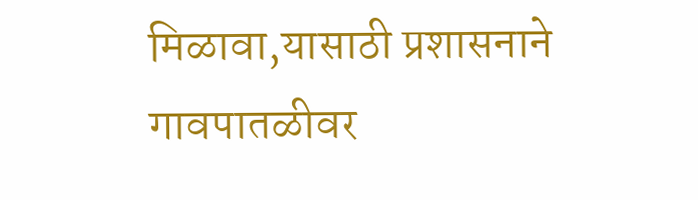मिळावा,यासाठी प्रशासनाने गावपातळीवर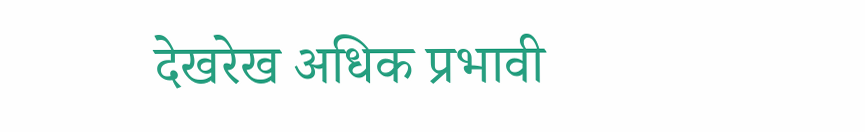देखरेख अधिक प्रभावी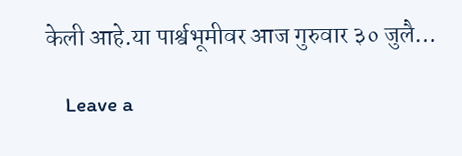केली आहे.या पार्श्वभूमीवर आज गुरुवार ३० जुलै…

    Leave a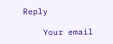Reply

    Your email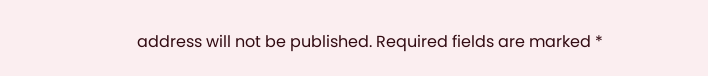address will not be published. Required fields are marked *